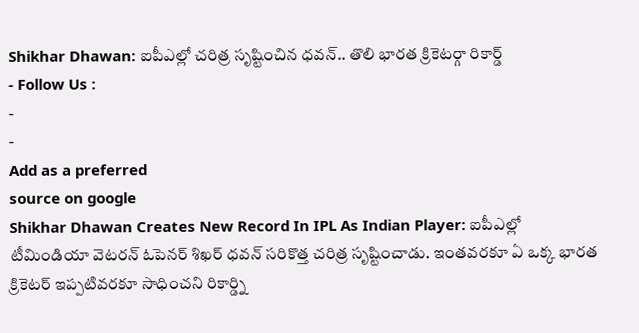Shikhar Dhawan: ఐపీఎల్లో చరిత్ర సృష్టించిన ధవన్.. తొలి భారత క్రికెటర్గా రికార్డ్
- Follow Us :
-
-
Add as a preferred
source on google
Shikhar Dhawan Creates New Record In IPL As Indian Player: ఐపీఎల్లో టీమిండియా వెటరన్ ఓపెనర్ శిఖర్ ధవన్ సరికొత్త చరిత్ర సృష్టించాడు. ఇంతవరకూ ఏ ఒక్క భారత క్రికెటర్ ఇప్పటివరకూ సాధించని రికార్డ్ని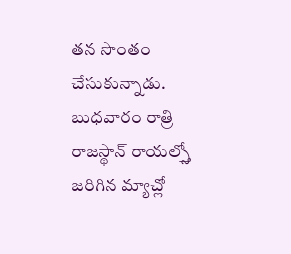తన సొంతం చేసుకున్నాడు. బుధవారం రాత్రి రాజస్థాన్ రాయల్స్తో జరిగిన మ్యాచ్లో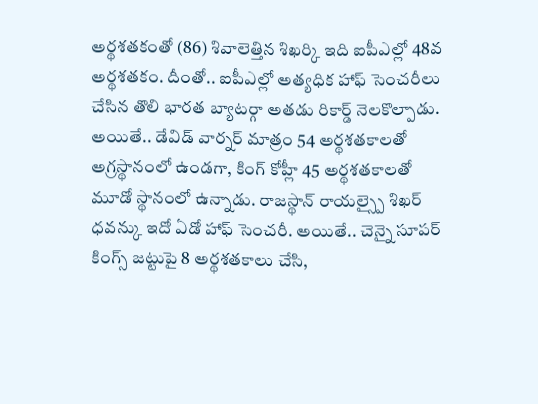అర్థశతకంతో (86) శివాలెత్తిన శిఖర్కి ఇది ఐపీఎల్లో 48వ అర్థశతకం. దీంతో.. ఐపీఎల్లో అత్యధిక హాఫ్ సెంచరీలు చేసిన తొలి భారత బ్యాటర్గా అతడు రికార్డ్ నెలకొల్పాడు. అయితే.. డేవిడ్ వార్నర్ మాత్రం 54 అర్థశతకాలతో అగ్రస్థానంలో ఉండగా, కింగ్ కోహ్లీ 45 అర్థశతకాలతో మూడో స్థానంలో ఉన్నాడు. రాజస్థాన్ రాయల్స్పై శిఖర్ ధవన్కు ఇదో ఏడో హాఫ్ సెంచరీ. అయితే.. చెన్నై సూపర్ కింగ్స్ జట్టుపై 8 అర్థశతకాలు చేసి,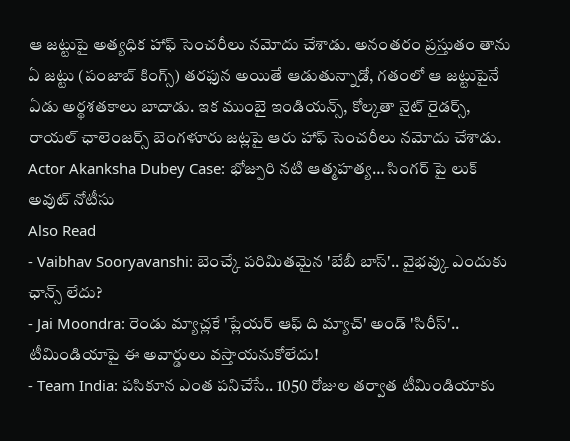ఆ జట్టుపై అత్యధిక హాఫ్ సెంచరీలు నమోదు చేశాడు. అనంతరం ప్రస్తుతం తాను ఏ జట్టు (పంజాబ్ కింగ్స్) తరఫున అయితే ఆడుతున్నాడో, గతంలో ఆ జట్టుపైనే ఏడు అర్థశతకాలు బాదాడు. ఇక ముంబై ఇండియన్స్, కోల్కతా నైట్ రైడర్స్, రాయల్ ఛాలెంజర్స్ బెంగళూరు జట్లపై ఆరు హాఫ్ సెంచరీలు నమోదు చేశాడు.
Actor Akanksha Dubey Case: భోజ్పురి నటి ఆత్మహత్య… సింగర్ పై లుక్ అవుట్ నోటీసు
Also Read
- Vaibhav Sooryavanshi: బెంచ్కే పరిమితమైన 'బేబీ బాస్'.. వైభవ్కు ఎందుకు ఛాన్స్ లేదు?
- Jai Moondra: రెండు మ్యాచ్లకే 'ప్లేయర్ ఆఫ్ ది మ్యాచ్' అండ్ 'సిరీస్'.. టీమిండియాపై ఈ అవార్డులు వస్తాయనుకోలేదు!
- Team India: పసికూన ఎంత పనిచేసే.. 1050 రోజుల తర్వాత టీమిండియాకు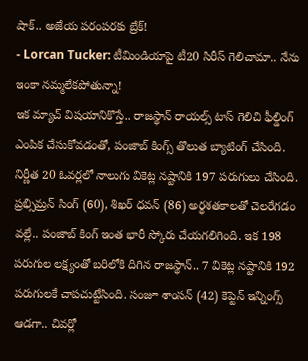షాక్.. అజేయ పరంపరకు బ్రేక్!
- Lorcan Tucker: టీమిండియాపై టీ20 సిరీస్ గెలిచామా.. నేను ఇంకా నమ్మలేకపోతున్నా!
ఇక మ్యాచ్ విషయానికొస్తే.. రాజస్థాన్ రాయల్స్ టాస్ గెలిచి ఫీల్డింగ్ ఎంపిక చేసుకోవడంతో, పంజాబ్ కింగ్స్ తొలుత బ్యాటింగ్ చేసింది. నిర్ణీత 20 ఓవర్లలో నాలుగు వికెట్ల నష్టానికి 197 పరుగులు చేసింది. ప్రభ్సిమ్రన్ సింగ్ (60), శిఖర్ ధవన్ (86) అర్థశతకాలతో చెలరేగడం వల్లే.. పంజాబ్ కింగ్ ఇంత భారీ స్కోరు చేయగలిగింది. ఇక 198 పరుగుల లక్ష్యంతో బరిలోకి దిగిన రాజస్థాన్.. 7 వికెట్ల నష్టానికి 192 పరుగులకే చాపచుట్టేసింది. సంజూ శాంసన్ (42) కెప్టెన్ ఇన్నింగ్స్ ఆడగా.. చివర్లో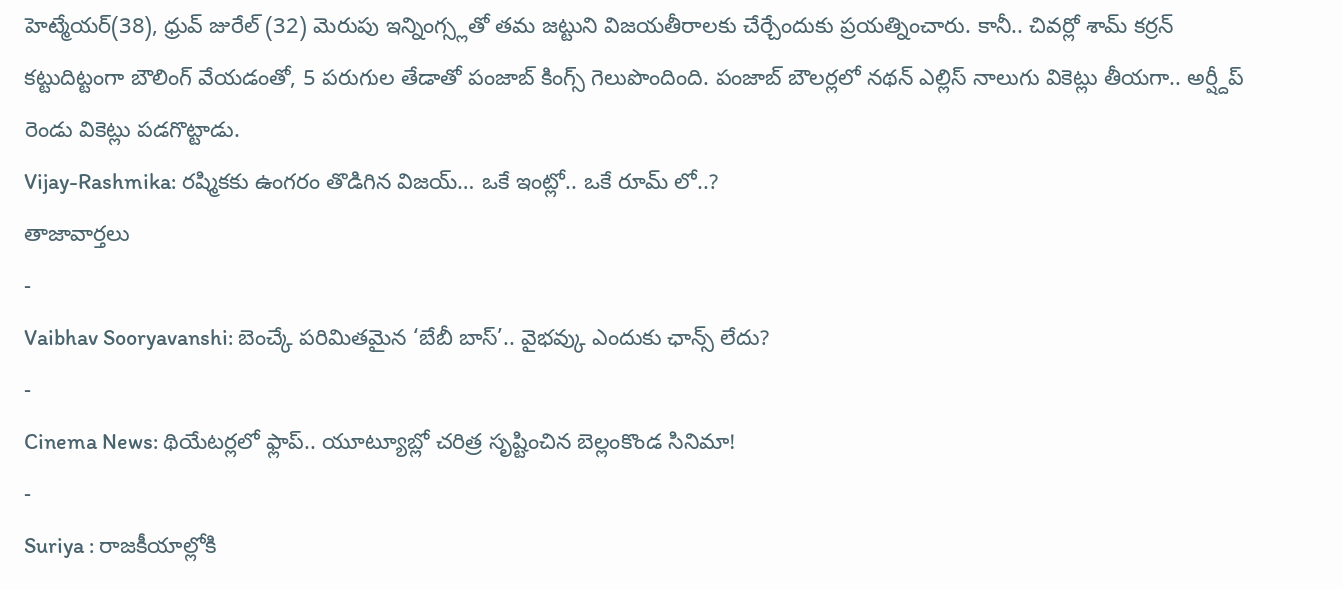హెట్మేయర్(38), ధ్రువ్ జురేల్ (32) మెరుపు ఇన్నింగ్స్లతో తమ జట్టుని విజయతీరాలకు చేర్చేందుకు ప్రయత్నించారు. కానీ.. చివర్లో శామ్ కర్రన్ కట్టుదిట్టంగా బౌలింగ్ వేయడంతో, 5 పరుగుల తేడాతో పంజాబ్ కింగ్స్ గెలుపొందింది. పంజాబ్ బౌలర్లలో నథన్ ఎల్లిస్ నాలుగు వికెట్లు తీయగా.. అర్ష్దీప్ రెండు వికెట్లు పడగొట్టాడు.
Vijay-Rashmika: రష్మికకు ఉంగరం తొడిగిన విజయ్… ఒకే ఇంట్లో.. ఒకే రూమ్ లో..?
తాజావార్తలు
-
Vaibhav Sooryavanshi: బెంచ్కే పరిమితమైన ‘బేబీ బాస్’.. వైభవ్కు ఎందుకు ఛాన్స్ లేదు?
-
Cinema News: థియేటర్లలో ఫ్లాప్.. యూట్యూబ్లో చరిత్ర సృష్టించిన బెల్లంకొండ సినిమా!
-
Suriya : రాజకీయాల్లోకి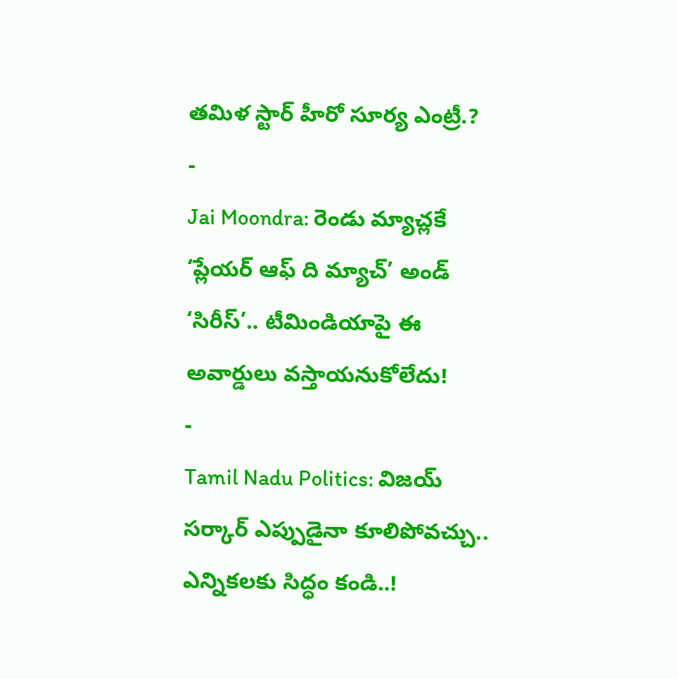తమిళ స్టార్ హీరో సూర్య ఎంట్రీ.?
-
Jai Moondra: రెండు మ్యాచ్లకే ‘ప్లేయర్ ఆఫ్ ది మ్యాచ్’ అండ్ ‘సిరీస్’.. టీమిండియాపై ఈ అవార్డులు వస్తాయనుకోలేదు!
-
Tamil Nadu Politics: విజయ్ సర్కార్ ఎప్పుడైనా కూలిపోవచ్చు.. ఎన్నికలకు సిద్ధం కండి..!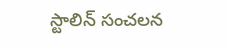స్టాలిన్ సంచలన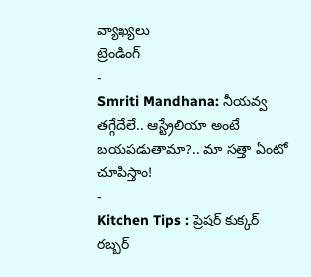వ్యాఖ్యలు
ట్రెండింగ్
-
Smriti Mandhana: నీయవ్వ తగ్గేదేలే.. ఆస్ట్రేలియా అంటే బయపడుతామా?.. మా సత్తా ఏంటో చూపిస్తాం!
-
Kitchen Tips : ప్రెషర్ కుక్కర్ రబ్బర్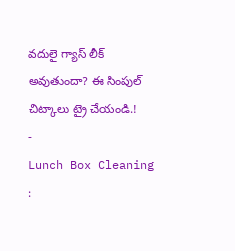వదులై గ్యాస్ లీక్ అవుతుందా? ఈ సింపుల్ చిట్కాలు ట్రై చేయండి.!
-
Lunch Box Cleaning :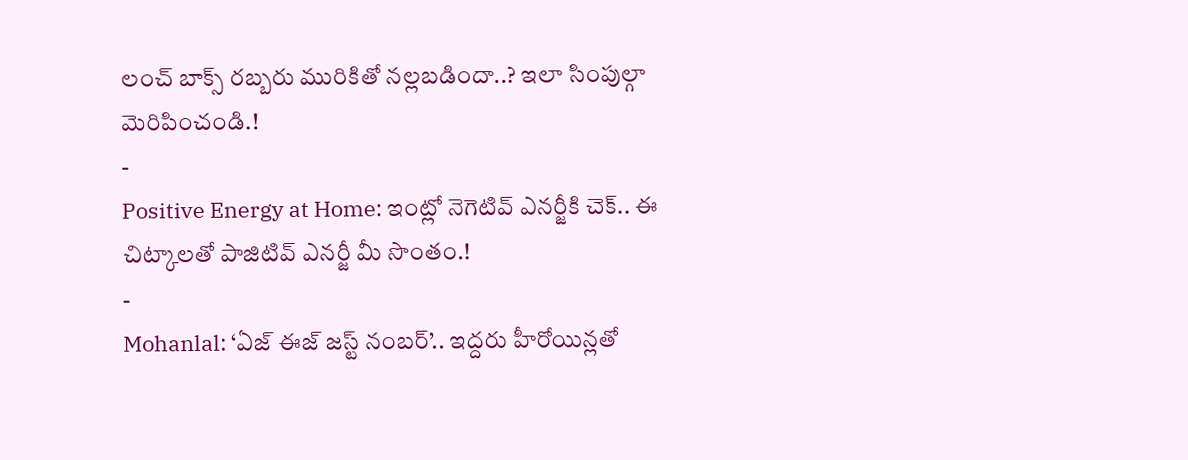లంచ్ బాక్స్ రబ్బరు మురికితో నల్లబడిందా..? ఇలా సింపుల్గా మెరిపించండి.!
-
Positive Energy at Home: ఇంట్లో నెగెటివ్ ఎనర్జీకి చెక్.. ఈ చిట్కాలతో పాజిటివ్ ఎనర్జీ మీ సొంతం.!
-
Mohanlal: ‘ఏజ్ ఈజ్ జస్ట్ నంబర్’.. ఇద్దరు హీరోయిన్లతో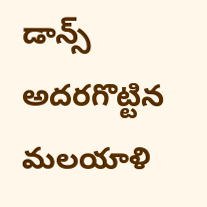డాన్స్ అదరగొట్టిన మలయాళి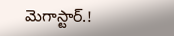మెగాస్టార్.!